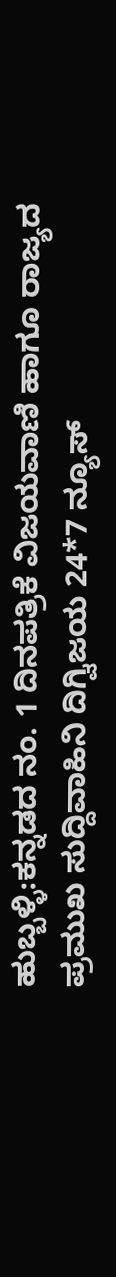ಹುಬ್ಬಳ್ಳಿ:ಕನ್ನಡದ ನಂ. 1 ದಿನಪತ್ರಿಕೆ ವಿಜಯವಾಣಿ ಹಾಗೂ ರಾಜ್ಯದ ಪ್ರಮುಖ ಸುದ್ದಿವಾಹಿನಿ ದಿಗ್ವಿಜಯ 24*7 ನ್ಯೂಸ್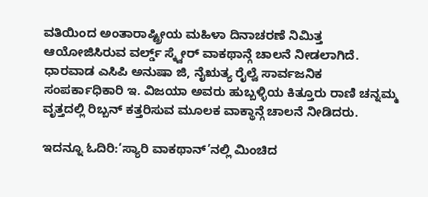ವತಿಯಿಂದ ಅಂತಾರಾಷ್ಟ್ರೀಯ ಮಹಿಳಾ ದಿನಾಚರಣೆ ನಿಮಿತ್ತ ಆಯೋಜಿಸಿರುವ ವರ್ಲ್ಡ್ ಸ್ಕ್ವೇರ್ ವಾಕಥಾನ್ಗೆ ಚಾಲನೆ ನೀಡಲಾಗಿದೆ.
ಧಾರವಾಡ ಎಸಿಪಿ ಅನುಷಾ ಜಿ, ನೈಋತ್ಯ ರೈಲ್ವೆ ಸಾರ್ವಜನಿಕ ಸಂಪರ್ಕಾಧಿಕಾರಿ ಇ. ವಿಜಯಾ ಅವರು ಹುಬ್ಬಳ್ಳಿಯ ಕಿತ್ತೂರು ರಾಣಿ ಚನ್ನಮ್ಮ ವೃತ್ತದಲ್ಲಿ ರಿಬ್ಬನ್ ಕತ್ತರಿಸುವ ಮೂಲಕ ವಾಕ್ಥಾನ್ಗೆ ಚಾಲನೆ ನೀಡಿದರು.

ಇದನ್ನೂ ಓದಿರಿ:‘ಸ್ಯಾರಿ ವಾಕಥಾನ್’ನಲ್ಲಿ ಮಿಂಚಿದ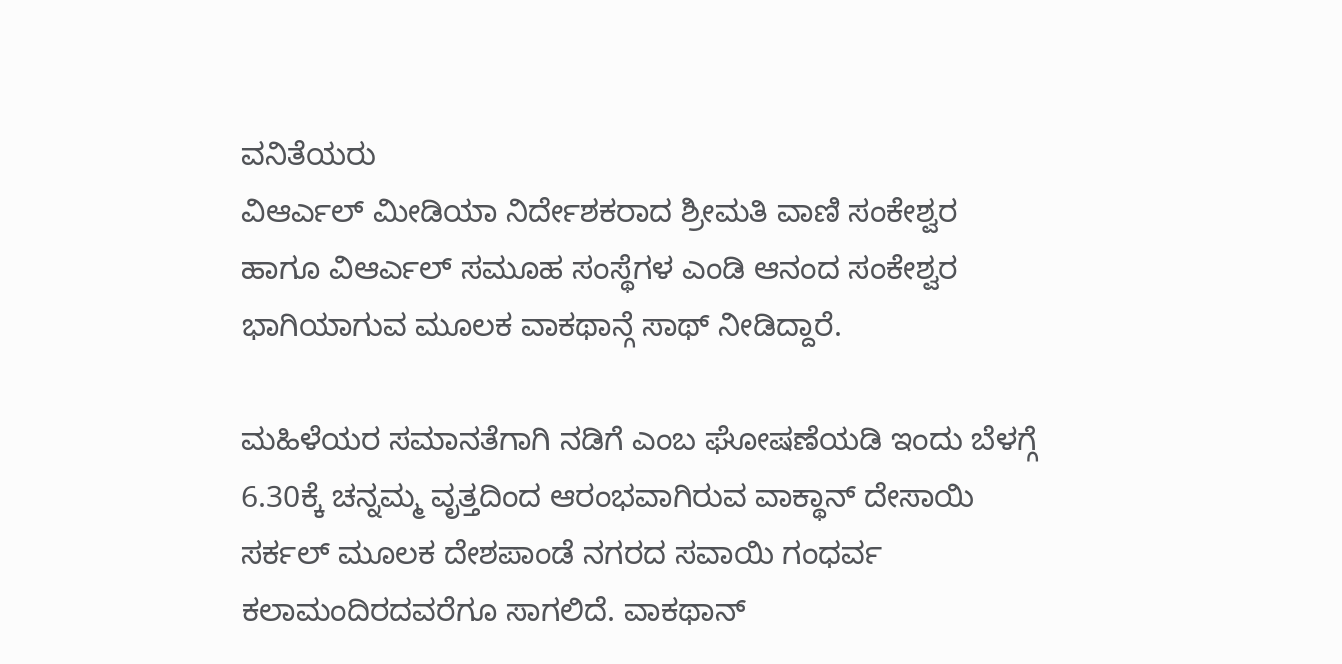ವನಿತೆಯರು
ವಿಆರ್ಎಲ್ ಮೀಡಿಯಾ ನಿರ್ದೇಶಕರಾದ ಶ್ರೀಮತಿ ವಾಣಿ ಸಂಕೇಶ್ವರ ಹಾಗೂ ವಿಆರ್ಎಲ್ ಸಮೂಹ ಸಂಸ್ಥೆಗಳ ಎಂಡಿ ಆನಂದ ಸಂಕೇಶ್ವರ ಭಾಗಿಯಾಗುವ ಮೂಲಕ ವಾಕಥಾನ್ಗೆ ಸಾಥ್ ನೀಡಿದ್ದಾರೆ.

ಮಹಿಳೆಯರ ಸಮಾನತೆಗಾಗಿ ನಡಿಗೆ ಎಂಬ ಘೋಷಣೆಯಡಿ ಇಂದು ಬೆಳಗ್ಗೆ 6.30ಕ್ಕೆ ಚನ್ನಮ್ಮ ವೃತ್ತದಿಂದ ಆರಂಭವಾಗಿರುವ ವಾಕ್ಥಾನ್ ದೇಸಾಯಿ ಸರ್ಕಲ್ ಮೂಲಕ ದೇಶಪಾಂಡೆ ನಗರದ ಸವಾಯಿ ಗಂಧರ್ವ ಕಲಾಮಂದಿರದವರೆಗೂ ಸಾಗಲಿದೆ. ವಾಕಥಾನ್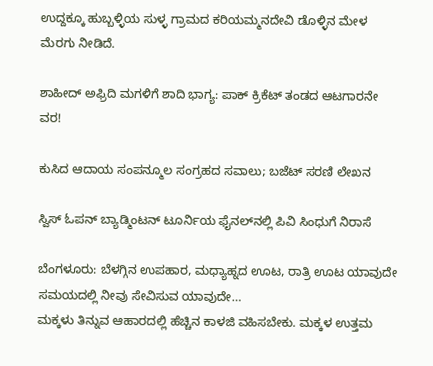ಉದ್ದಕ್ಕೂ ಹುಬ್ಬಳ್ಳಿಯ ಸುಳ್ಳ ಗ್ರಾಮದ ಕರಿಯಮ್ಮನದೇವಿ ಡೊಳ್ಳಿನ ಮೇಳ ಮೆರಗು ನೀಡಿದೆ.

ಶಾಹೀದ್ ಅಫ್ರಿದಿ ಮಗಳಿಗೆ ಶಾದಿ ಭಾಗ್ಯ: ಪಾಕ್ ಕ್ರಿಕೆಟ್ ತಂಡದ ಆಟಗಾರನೇ ವರ!

ಕುಸಿದ ಆದಾಯ ಸಂಪನ್ಮೂಲ ಸಂಗ್ರಹದ ಸವಾಲು; ಬಜೆಟ್ ಸರಣಿ ಲೇಖನ

ಸ್ವಿಸ್ ಓಪನ್ ಬ್ಯಾಡ್ಮಿಂಟನ್ ಟೂರ್ನಿಯ ಫೈನಲ್‌ನಲ್ಲಿ ಪಿವಿ ಸಿಂಧುಗೆ ನಿರಾಸೆ

ಬೆಂಗಳೂರು: ಬೆಳಗ್ಗಿನ ಉಪಹಾರ, ಮಧ್ಯಾಹ್ನದ ಊಟ, ರಾತ್ರಿ ಊಟ ಯಾವುದೇ ಸಮಯದಲ್ಲಿ ನೀವು ಸೇವಿಸುವ ಯಾವುದೇ…
ಮಕ್ಕಳು ತಿನ್ನುವ ಆಹಾರದಲ್ಲಿ ಹೆಚ್ಚಿನ ಕಾಳಜಿ ವಹಿಸಬೇಕು. ಮಕ್ಕಳ ಉತ್ತಮ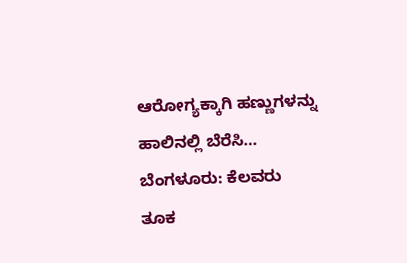ಆರೋಗ್ಯಕ್ಕಾಗಿ ಹಣ್ಣುಗಳನ್ನು ಹಾಲಿನಲ್ಲಿ ಬೆರೆಸಿ…
ಬೆಂಗಳೂರು: ಕೆಲವರು ತೂಕ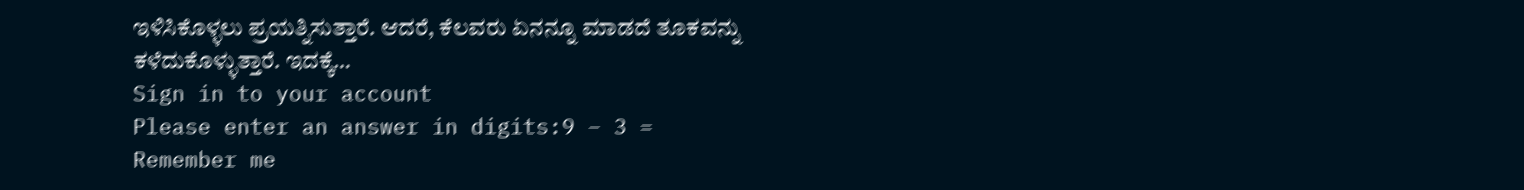ಇಳಿಸಿಕೊಳ್ಳಲು ಪ್ರಯತ್ನಿಸುತ್ತಾರೆ. ಆದರೆ, ಕೆಲವರು ಏನನ್ನೂ ಮಾಡದೆ ತೂಕವನ್ನು ಕಳೆದುಕೊಳ್ಳುತ್ತಾರೆ. ಇದಕ್ಕೆ…
Sign in to your account
Please enter an answer in digits:9 − 3 =
Remember me